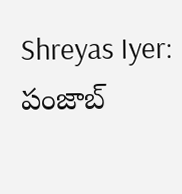Shreyas Iyer: పంజాబ్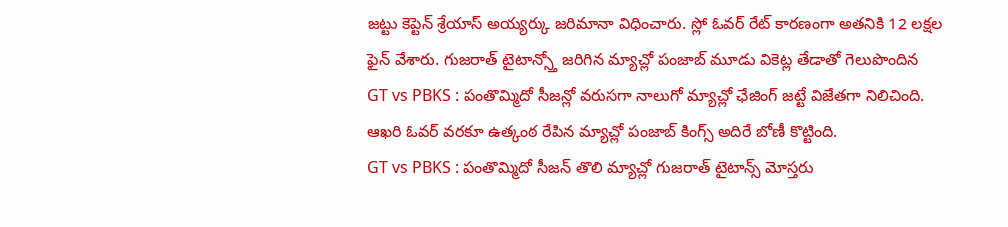జట్టు కెప్టెన్ శ్రేయాస్ అయ్యర్కు జరిమానా విధించారు. స్లో ఓవర్ రేట్ కారణంగా అతనికి 12 లక్షల ఫైన్ వేశారు. గుజరాత్ టైటాన్స్తో జరిగిన మ్యాచ్లో పంజాబ్ మూడు వికెట్ల తేడాతో గెలుపొందిన
GT vs PBKS : పంతొమ్మిదో సీజన్లో వరుసగా నాలుగో మ్యాచ్లో ఛేజింగ్ జట్టే విజేతగా నిలిచింది. ఆఖరి ఓవర్ వరకూ ఉత్కంఠ రేపిన మ్యాచ్లో పంజాబ్ కింగ్స్ అదిరే బోణీ కొట్టింది.
GT vs PBKS : పంతొమ్మిదో సీజన్ తొలి మ్యాచ్లో గుజరాత్ టైటాన్స్ మోస్తరు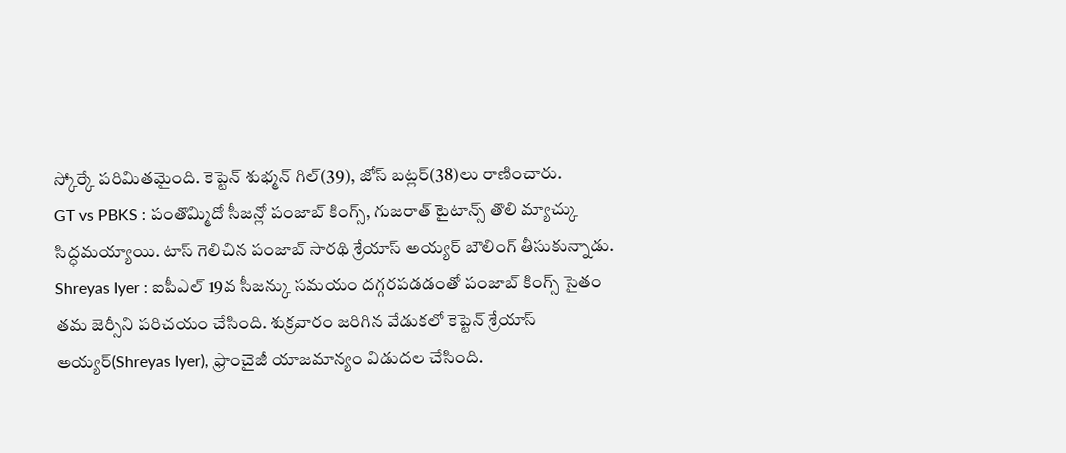స్కోర్కే పరిమితమైంది. కెప్టెన్ శుభ్మన్ గిల్(39), జోస్ బట్లర్(38)లు రాణించారు.
GT vs PBKS : పంతొమ్మిదో సీజన్లో పంజాబ్ కింగ్స్, గుజరాత్ టైటాన్స్ తొలి మ్యాచ్కు సిద్ధమయ్యాయి. టాస్ గెలిచిన పంజాబ్ సారథి శ్రేయాస్ అయ్యర్ బౌలింగ్ తీసుకున్నాడు.
Shreyas Iyer : ఐపీఎల్ 19వ సీజన్కు సమయం దగ్గరపడడంతో పంజాబ్ కింగ్స్ సైతం తమ జెర్సీని పరిచయం చేసింది. శుక్రవారం జరిగిన వేడుకలో కెప్టెన్ శ్రేయాస్ అయ్యర్(Shreyas Iyer), ఫ్రాంచైజీ యాజమాన్యం విడుదల చేసింది.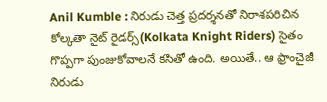Anil Kumble : నిరుడు చెత్త ప్రదర్శనతో నిరాశపరిచిన కోల్కతా నైట్ రైడర్స్(Kolkata Knight Riders) సైతం గొప్పగా పుంజుకోవాలనే కసితో ఉంది. అయితే.. ఆ ఫ్రాంచైజీ నిరుడు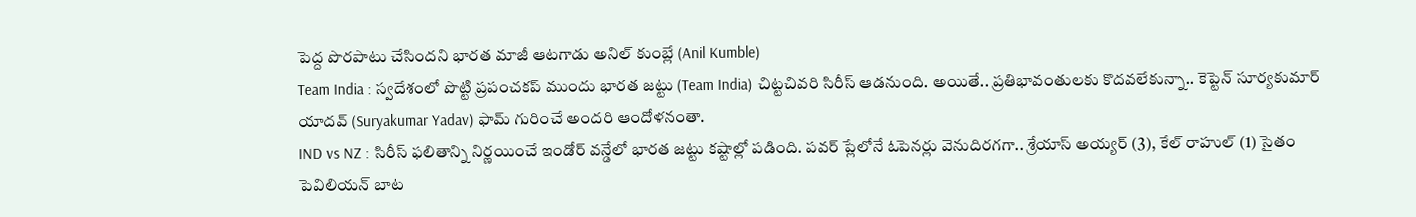పెద్ద పొరపాటు చేసిందని భారత మాజీ ఆటగాడు అనిల్ కుంబ్లే (Anil Kumble)
Team India : స్వదేశంలో పొట్టి ప్రపంచకప్ ముందు భారత జట్టు (Team India) చిట్టచివరి సిరీస్ ఆడనుంది. అయితే.. ప్రతిభావంతులకు కొదవలేకున్నా.. కెప్టెన్ సూర్యకుమార్ యాదవ్ (Suryakumar Yadav) ఫామ్ గురించే అందరి ఆందోళనంతా.
IND vs NZ : సిరీస్ ఫలితాన్ని నిర్ణయించే ఇండోర్ వన్డేలో భారత జట్టు కష్టాల్లో పడింది. పవర్ ప్లేలోనే ఓపెనర్లు వెనుదిరగగా.. శ్రేయాస్ అయ్యర్ (3), కేల్ రాహుల్ (1) సైతం పెవిలియన్ బాట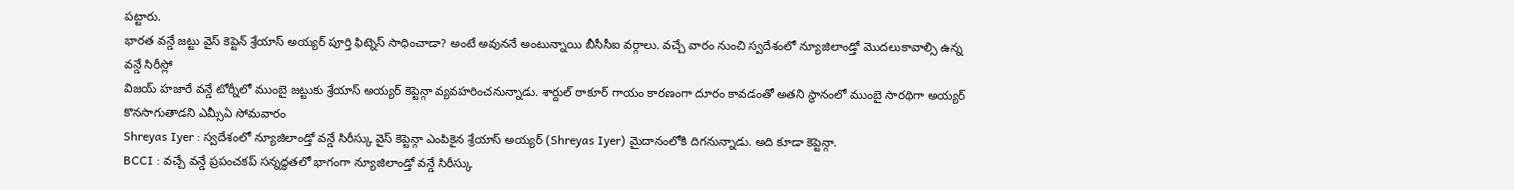పట్టారు.
భారత వన్డే జట్టు వైస్ కెప్టెన్ శ్రేయాస్ అయ్యర్ పూర్తి ఫిట్నెస్ సాధించాడా? అంటే అవుననే అంటున్నాయి బీసీసీఐ వర్గాలు. వచ్చే వారం నుంచి స్వదేశంలో న్యూజిలాండ్తో మొదలుకావాల్సి ఉన్న వన్డే సిరీస్లో
విజయ్ హజారే వన్డే టోర్నీలో ముంబై జట్టుకు శ్రేయాస్ అయ్యర్ కెప్టెన్గా వ్యవహరించనున్నాడు. శార్దుల్ ఠాకూర్ గాయం కారణంగా దూరం కావడంతో అతని స్థానంలో ముంబై సారథిగా అయ్యర్ కొనసాగుతాడని ఎమ్సీఏ సోమవారం
Shreyas Iyer : స్వదేశంలో న్యూజిలాండ్తో వన్డే సిరీస్కు వైస్ కెప్టెన్గా ఎంపికైన శ్రేయాస్ అయ్యర్ (Shreyas Iyer) మైదానంలోకి దిగనున్నాడు. అది కూడా కెప్టెన్గా.
BCCI : వచ్చే వన్డే ప్రపంచకప్ సన్నద్ధతలో భాగంగా న్యూజిలాండ్తో వన్డే సిరీస్కు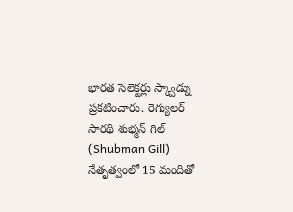భారత సెలెక్టర్లు స్క్వాడ్ను ప్రకటించారు. రెగ్యులర్ సారథి శుభ్మన్ గిల్ (Shubman Gill) నేతృత్వంలో 15 మందితో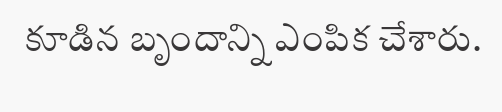కూడిన బృందాన్ని ఎంపిక చేశారు.